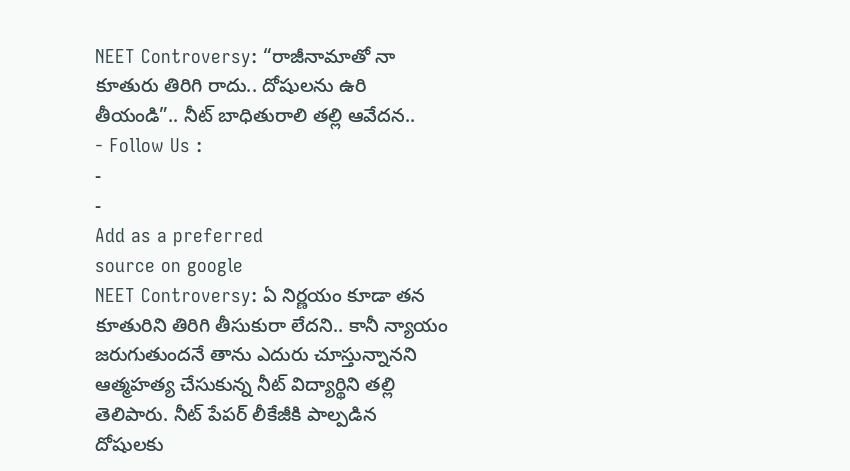NEET Controversy: “రాజీనామాతో నా కూతురు తిరిగి రాదు.. దోషులను ఉరి తీయండి”.. నీట్ బాధితురాలి తల్లి ఆవేదన..
- Follow Us :
-
-
Add as a preferred
source on google
NEET Controversy: ఏ నిర్ణయం కూడా తన కూతురిని తిరిగి తీసుకురా లేదని.. కానీ న్యాయం జరుగుతుందనే తాను ఎదురు చూస్తున్నానని ఆత్మహత్య చేసుకున్న నీట్ విద్యార్థిని తల్లి తెలిపారు. నీట్ పేపర్ లీకేజీకి పాల్పడిన దోషులకు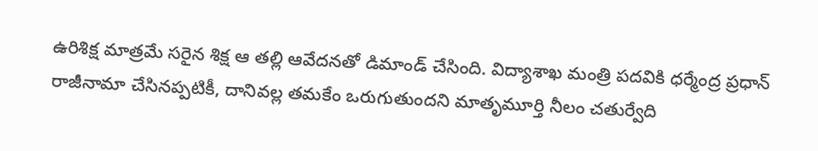ఉరిశిక్ష మాత్రమే సరైన శిక్ష ఆ తల్లి ఆవేదనతో డిమాండ్ చేసింది. విద్యాశాఖ మంత్రి పదవికి ధర్మేంద్ర ప్రధాన్ రాజీనామా చేసినప్పటికీ, దానివల్ల తమకేం ఒరుగుతుందని మాతృమూర్తి నీలం చతుర్వేది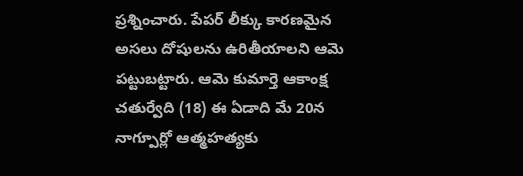ప్రశ్నించారు. పేపర్ లీక్కు కారణమైన అసలు దోషులను ఉరితీయాలని ఆమె పట్టుబట్టారు. ఆమె కుమార్తె ఆకాంక్ష చతుర్వేది (18) ఈ ఏడాది మే 20న నాగ్పూర్లో ఆత్మహత్యకు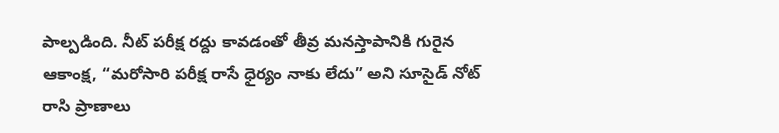పాల్పడింది. నీట్ పరీక్ష రద్దు కావడంతో తీవ్ర మనస్తాపానికి గురైన ఆకాంక్ష, “మరోసారి పరీక్ష రాసే ధైర్యం నాకు లేదు” అని సూసైడ్ నోట్ రాసి ప్రాణాలు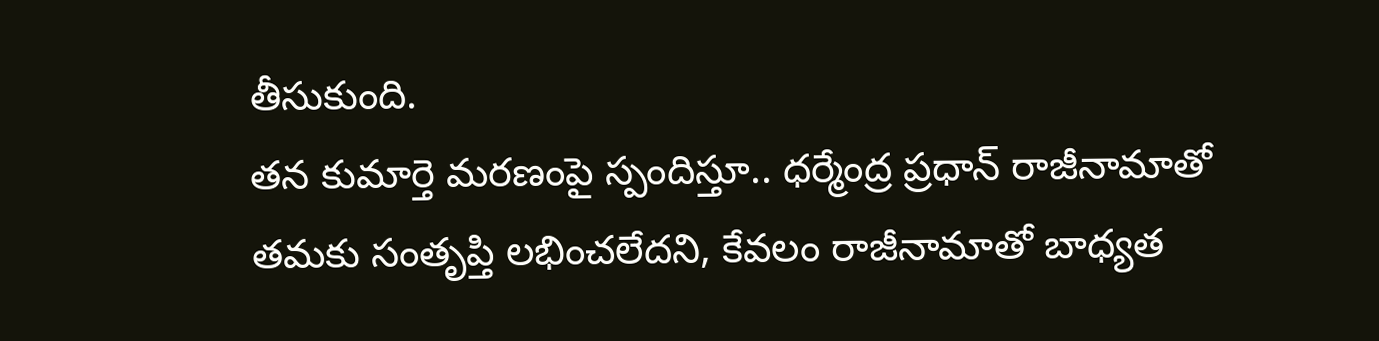తీసుకుంది.
తన కుమార్తె మరణంపై స్పందిస్తూ.. ధర్మేంద్ర ప్రధాన్ రాజీనామాతో తమకు సంతృప్తి లభించలేదని, కేవలం రాజీనామాతో బాధ్యత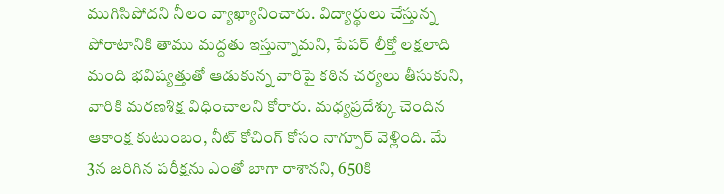ముగిసిపోదని నీలం వ్యాఖ్యానించారు. విద్యార్థులు చేస్తున్న పోరాటానికి తాము మద్దతు ఇస్తున్నామని, పేపర్ లీక్తో లక్షలాది మంది భవిష్యత్తుతో ఆడుకున్న వారిపై కఠిన చర్యలు తీసుకుని, వారికి మరణశిక్ష విధించాలని కోరారు. మధ్యప్రదేశ్కు చెందిన ఆకాంక్ష కుటుంబం, నీట్ కోచింగ్ కోసం నాగ్పూర్ వెళ్లింది. మే 3న జరిగిన పరీక్షను ఎంతో బాగా రాశానని, 650కి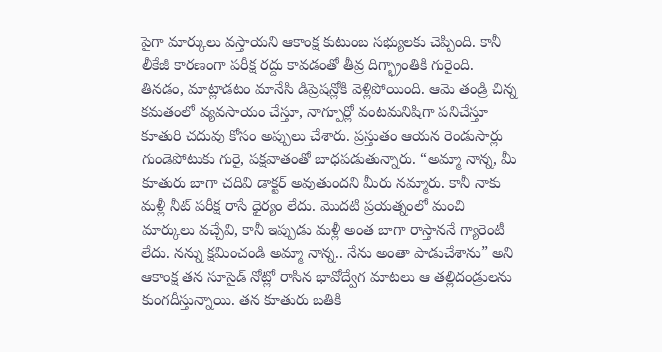పైగా మార్కులు వస్తాయని ఆకాంక్ష కుటుంబ సభ్యులకు చెప్పింది. కానీ లీకేజీ కారణంగా పరీక్ష రద్దు కావడంతో తీవ్ర దిగ్భ్రాంతికి గురైంది. తినడం, మాట్లాడటం మానేసి డిప్రెషన్లోకి వెళ్లిపోయింది. ఆమె తండ్రి చిన్న కమతంలో వ్యవసాయం చేస్తూ, నాగ్పూర్లో వంటమనిషిగా పనిచేస్తూ కూతురి చదువు కోసం అప్పులు చేశారు. ప్రస్తుతం ఆయన రెండుసార్లు గుండెపోటుకు గురై, పక్షవాతంతో బాధపడుతున్నారు. “అమ్మా నాన్న, మీ కూతురు బాగా చదివి డాక్టర్ అవుతుందని మీరు నమ్మారు. కానీ నాకు మళ్లీ నీట్ పరీక్ష రాసే ధైర్యం లేదు. మొదటి ప్రయత్నంలో మంచి మార్కులు వచ్చేవి, కానీ ఇప్పుడు మళ్లీ అంత బాగా రాస్తాననే గ్యారెంటీ లేదు. నన్ను క్షమించండి అమ్మా నాన్న.. నేను అంతా పాడుచేశాను” అని ఆకాంక్ష తన సూసైడ్ నోట్లో రాసిన భావోద్వేగ మాటలు ఆ తల్లిదండ్రులను కుంగదీస్తున్నాయి. తన కూతురు బతికి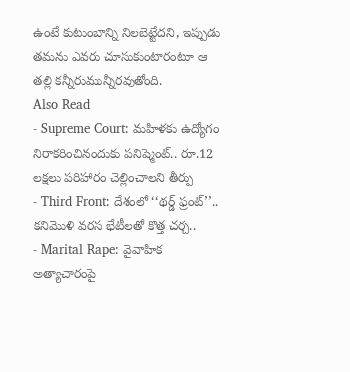ఉంటే కుటుంబాన్ని నిలబెట్టేదని, ఇప్పుడు తమను ఎవరు చూసుకుంటారంటూ ఆ తల్లి కన్నీరుమున్నీరవుతోంది.
Also Read
- Supreme Court: మహిళకు ఉద్యోగం నిరాకరించినందుకు పనిష్మెంట్.. రూ.12 లక్షలు పరిహారం చెల్లించాలని తీర్పు
- Third Front: దేశంలో ‘‘థర్డ్ ఫ్రంట్’’.. కనిమొళి వరస భేటీలతో కొత్త చర్చ..
- Marital Rape: వైవాహిక అత్యాచారంపై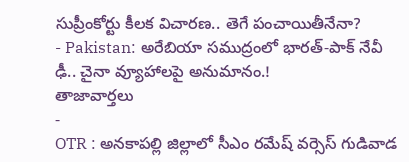సుప్రీంకోర్టు కీలక విచారణ.. తెగే పంచాయితీనేనా?
- Pakistan: అరేబియా సముద్రంలో భారత్-పాక్ నేవీ ఢీ.. చైనా వ్యూహాలపై అనుమానం.!
తాజావార్తలు
-
OTR : అనకాపల్లి జిల్లాలో సీఎం రమేష్ వర్సెస్ గుడివాడ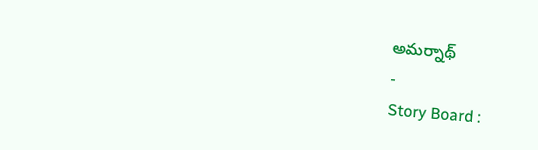అమర్నాథ్
-
Story Board :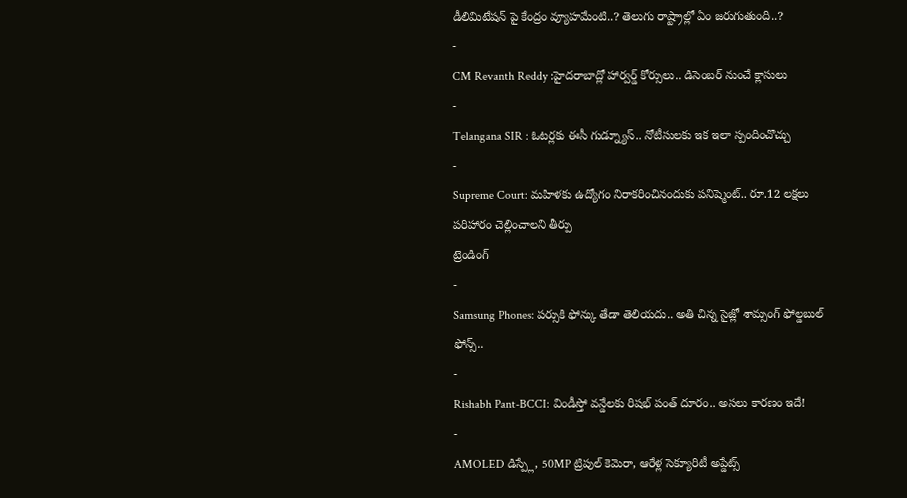డీలిమిటేషన్ పై కేంద్రం వ్యూహమేంటి..? తెలుగు రాష్ట్రాల్లో ఏం జరుగుతుంది..?
-
CM Revanth Reddy :హైదరాబాద్లో హార్వర్డ్ కోర్సులు.. డిసెంబర్ నుంచే క్లాసులు
-
Telangana SIR : ఓటర్లకు ఈసీ గుడ్న్యూస్.. నోటీసులకు ఇక ఇలా స్పందించొచ్చు
-
Supreme Court: మహిళకు ఉద్యోగం నిరాకరించినందుకు పనిష్మెంట్.. రూ.12 లక్షలు పరిహారం చెల్లించాలని తీర్పు
ట్రెండింగ్
-
Samsung Phones: పర్సుకి ఫోన్కు తేడా తెలియదు.. అతి చిన్న సైజ్లో శామ్సంగ్ ఫోల్డబుల్ ఫోన్స్..
-
Rishabh Pant-BCCI: విండీస్తో వన్డేలకు రిషభ్ పంత్ దూరం.. అసలు కారణం ఇదే!
-
AMOLED డిస్ప్లే, 50MP ట్రిపుల్ కెమెరా, ఆరేళ్ల సెక్యూరిటీ అప్డేట్స్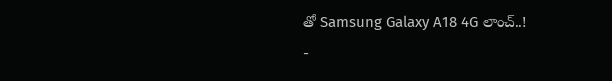తో Samsung Galaxy A18 4G లాంచ్..!
-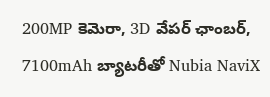200MP కెమెరా, 3D వేపర్ ఛాంబర్, 7100mAh బ్యాటరీతో Nubia NaviX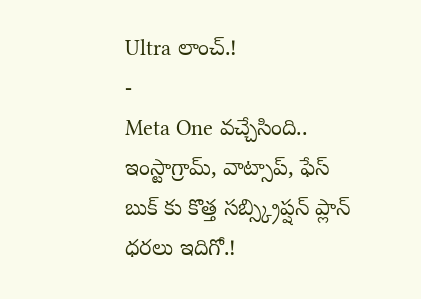Ultra లాంచ్.!
-
Meta One వచ్చేసింది.. ఇంస్టాగ్రామ్, వాట్సాప్, ఫేస్ బుక్ కు కొత్త సబ్స్క్రిప్షన్ ప్లాన్ ధరలు ఇదిగో.!